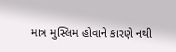માત્ર મુસ્લિમ હોવાને કારણે નથી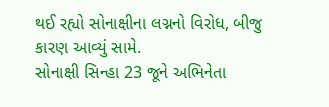થઈ રહ્યો સોનાક્ષીના લગ્નનો વિરોધ, બીજુ કારણ આવ્યું સામે.
સોનાક્ષી સિન્હા 23 જૂને અભિનેતા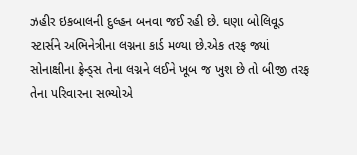ઝહીર ઇકબાલની દુલ્હન બનવા જઈ રહી છે. ઘણા બોલિવૂડ સ્ટાર્સને અભિનેત્રીના લગ્નના કાર્ડ મળ્યા છે.એક તરફ જ્યાં સોનાક્ષીના ફ્રેન્ડ્સ તેના લગ્નને લઈને ખૂબ જ ખુશ છે તો બીજી તરફ તેના પરિવારના સભ્યોએ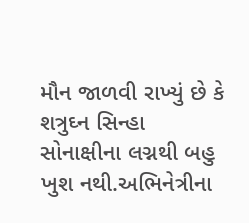મૌન જાળવી રાખ્યું છે કે શત્રુઘ્ન સિન્હા સોનાક્ષીના લગ્નથી બહુ ખુશ નથી.અભિનેત્રીના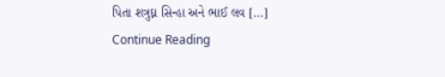પિતા શત્રુઘ્ન સિન્હા અને ભાઈ લવ […]
Continue Reading